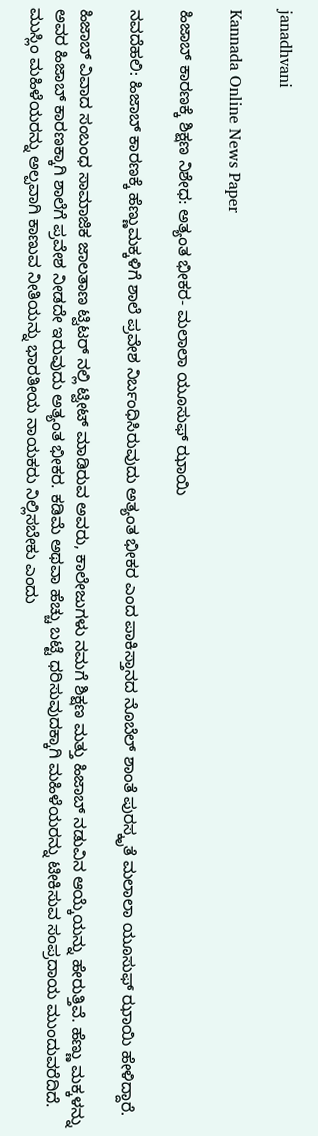janadhvani

Kannada Online News Paper

ಹಿಜಾಬ್‌ ಕಾರಣಕ್ಕೆ ಶಿಕ್ಷಣ ನಿಶೇಧ: ಅತ್ಯಂತ ಭೀಕರ- ಮಲಾಲಾ ಯೂಸುಫ್ ಝಾಯಿ

ನವದೆಹಲಿ: ಹಿಜಾಬ್ ಕಾರಣಕ್ಕೆ ಹೆಣ್ಣುಮಕ್ಕಳಿಗೆ ಶಾಲೆ ಪ್ರವೇಶ ನಿರ್ಬಂಧಿಸಿರುವುದು ಅತ್ಯಂತ ಭೀಕರ ಎಂದ ಪಾಕಿಸ್ತಾನದ ನೊಬೆಲ್ ಶಾಂತೆ ಪುರಸ್ಕೃತೆ ಮಲಾಲಾ ಯೂಸುಫ್ ಝಾಯಿ ಹೇಳಿದ್ದಾರೆ.

ಹಿಜಾಬ್ ವಿವಾದ ಸಂಬಂಧ ಸಾಮಾಜಿಕ ಜಾಲತಾಣ ಟ್ವಿಟರ್ ನಲ್ಲಿ ಟ್ವೀಟ್ ಮಾಡಿರುವ ಅವರು, ಕಾಲೇಜುಗಳು ನಮಗೆ ಶಿಕ್ಷಣ ಮತ್ತು ಹಿಜಾಬ್ ನಡುವಿನ ಆಯ್ಕೆಯನ್ನು ಹೇರುತ್ತಿವೆ. ಹೆಣ್ಣು ಮಕ್ಕಳನ್ನು ಅವರ ಹಿಜಾಬ್ ಕಾರಣಕ್ಕಾಗಿ ಶಾಲೆಗೆ ಪ್ರವೇಶ ನೀಡದೇ ಇರುವುದು ಅತ್ಯಂತ ಭೀಕರ. ಕಡಿಮೆ ಅಥವಾ ಹೆಚ್ಚು ಬಟ್ಟೆ ಧರಿಸುವುದಕ್ಕಾಗಿ ಮಹಿಳೆಯರನ್ನು ಟೀಕಿಸುವ ಸಂಪ್ರದಾಯ ಮುಂದುವರೆದಿದೆ. ಮುಸ್ಲಿಂ ಮಹಿಳೆಯರನ್ನು ಅಲ್ಪವಾಗಿ ಕಾಣುವ ನೀತಿಯನ್ನು ಭಾರತೀಯ ನಾಯಕರು ನಿಲ್ಲಿಸಬೇಕು ಎಂದು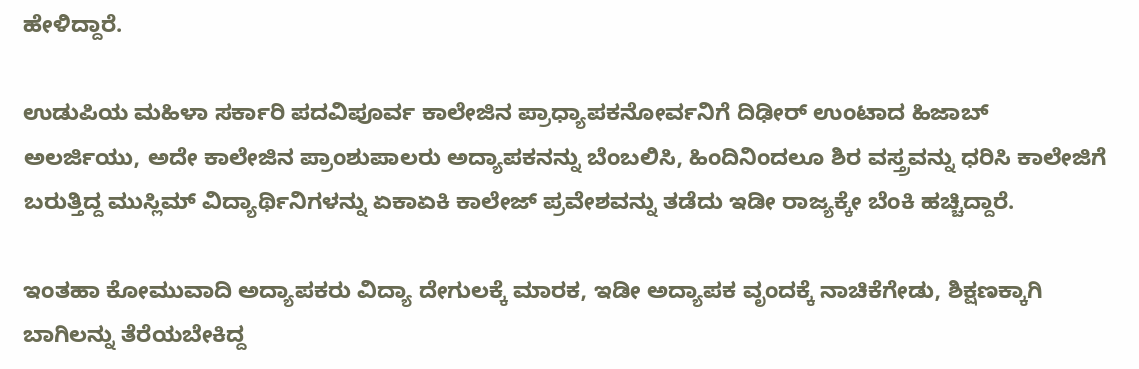ಹೇಳಿದ್ದಾರೆ.

ಉಡುಪಿಯ ಮಹಿಳಾ ಸರ್ಕಾರಿ ಪದವಿಪೂರ್ವ ಕಾಲೇಜಿನ ಪ್ರಾಧ್ಯಾಪಕನೋರ್ವನಿಗೆ ದಿಢೀರ್ ಉಂಟಾದ ಹಿಜಾಬ್ ಅಲರ್ಜಿಯು, ಅದೇ ಕಾಲೇಜಿನ ಪ್ರಾಂಶುಪಾಲರು ಅದ್ಯಾಪಕನನ್ನು ಬೆಂಬಲಿಸಿ, ಹಿಂದಿನಿಂದಲೂ ಶಿರ ವಸ್ತ್ರವನ್ನು ಧರಿಸಿ ಕಾಲೇಜಿಗೆ ಬರುತ್ತಿದ್ದ ಮುಸ್ಲಿಮ್ ವಿದ್ಯಾರ್ಥಿನಿಗಳನ್ನು ಏಕಾಏಕಿ ಕಾಲೇಜ್ ಪ್ರವೇಶವನ್ನು ತಡೆದು ಇಡೀ ರಾಜ್ಯಕ್ಕೇ ಬೆಂಕಿ ಹಚ್ಚಿದ್ದಾರೆ.

ಇಂತಹಾ ಕೋಮುವಾದಿ ಅದ್ಯಾಪಕರು ವಿದ್ಯಾ ದೇಗುಲಕ್ಕೆ ಮಾರಕ, ಇಡೀ ಅದ್ಯಾಪಕ ವೃಂದಕ್ಕೆ ನಾಚಿಕೆಗೇಡು, ಶಿಕ್ಷಣಕ್ಕಾಗಿ ಬಾಗಿಲನ್ನು ತೆರೆಯಬೇಕಿದ್ದ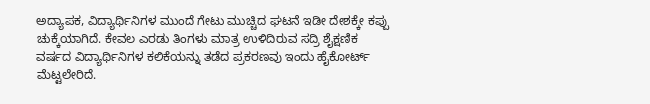ಅದ್ಯಾಪಕ, ವಿದ್ಯಾರ್ಥಿನಿಗಳ ಮುಂದೆ ಗೇಟು ಮುಚ್ಚಿದ ಘಟನೆ ಇಡೀ ದೇಶಕ್ಕೇ ಕಪ್ಪು ಚುಕ್ಕೆಯಾಗಿದೆ. ಕೇವಲ ಎರಡು ತಿಂಗಳು ಮಾತ್ರ ಉಳಿದಿರುವ ಸದ್ರಿ ಶೈಕ್ಷಣಿಕ ವರ್ಷದ ವಿದ್ಯಾರ್ಥಿನಿಗಳ ಕಲಿಕೆಯನ್ನು ತಡೆದ ಪ್ರಕರಣವು ಇಂದು ಹೈಕೋರ್ಟ್ ಮೆಟ್ಟಲೇರಿದೆ.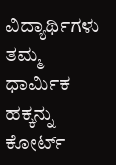ವಿದ್ಯಾರ್ಥಿಗಳು ತಮ್ಮ ಧಾರ್ಮಿಕ ಹಕ್ಕನ್ನು ಕೋರ್ಟ್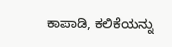ಕಾಪಾಡಿ, ಕಲಿಕೆಯನ್ನು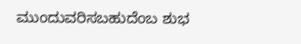ಮುಂದುವರಿಸಬಹುದೆಂಬ ಶುಭ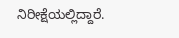ನಿರೀಕ್ಷೆಯಲ್ಲಿದ್ದಾರೆ.